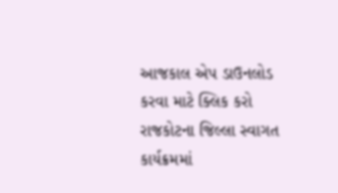આજકાલ એપ ડાઉનલોડ કરવા માટે ક્લિક કરો
રાજકોટના જિલ્લા સ્વાગત કાર્યક્રમમાં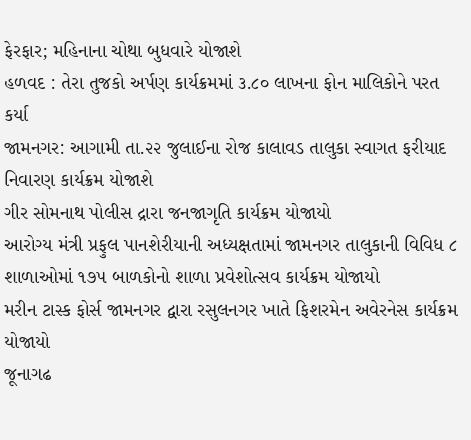ફેરફાર; મહિનાના ચોથા બુધવારે યોજાશે
હળવદ : તેરા તુજકો અર્પણ કાર્યક્રમમાં ૩.૮૦ લાખના ફોન માલિકોને પરત કર્યા
જામનગર: આગામી તા.૨૨ જુલાઈના રોજ કાલાવડ તાલુકા સ્વાગત ફરીયાદ નિવારણ કાર્યક્રમ યોજાશે
ગીર સોમનાથ પોલીસ દ્રારા જનજાગૃતિ કાર્યક્રમ યોજાયો
આરોગ્ય મંત્રી પ્રફુલ પાનશેરીયાની અધ્યક્ષતામાં જામનગર તાલુકાની વિવિધ ૮ શાળાઓમાં ૧૭૫ બાળકોનો શાળા પ્રવેશોત્સવ કાર્યક્રમ યોજાયો
મરીન ટાસ્ક ફોર્સ જામનગર દ્વારા રસુલનગર ખાતે ફિશરમેન અવેરનેસ કાર્યક્રમ યોજાયો
જૂનાગઢ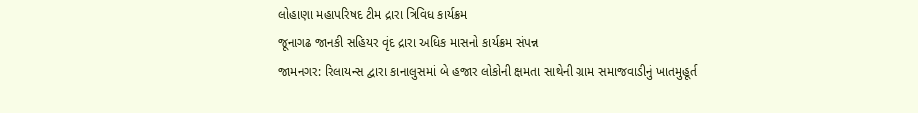લોહાણા મહાપરિષદ ટીમ દ્રારા ત્રિવિધ કાર્યક્રમ
જૂનાગઢ જાનકી સહિયર વૃંદ દ્રારા અધિક માસનો કાર્યક્રમ સંપન્ન
જામનગર: રિલાયન્સ દ્વારા કાનાલુસમાં બે હજાર લોકોની ક્ષમતા સાથેની ગ્રામ સમાજવાડીનું ખાતમુહૂર્ત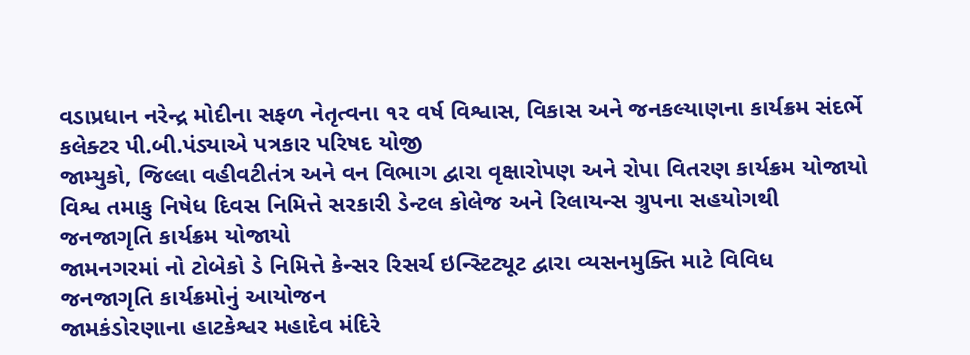વડાપ્રધાન નરેન્દ્ર મોદીના સફળ નેતૃત્વના ૧૨ વર્ષ વિશ્વાસ, વિકાસ અને જનકલ્યાણના કાર્યક્રમ સંદર્ભે કલેક્ટર પી.બી.પંડ્યાએ પત્રકાર પરિષદ યોજી
જામ્યુકો, જિલ્લા વહીવટીતંત્ર અને વન વિભાગ દ્વારા વૃક્ષારોપણ અને રોપા વિતરણ કાર્યક્રમ યોજાયો
વિશ્વ તમાકુ નિષેધ દિવસ નિમિત્તે સરકારી ડેન્ટલ કોલેજ અને રિલાયન્સ ગ્રુપના સહયોગથી જનજાગૃતિ કાર્યક્રમ યોજાયો
જામનગરમાં નો ટોબેકો ડે નિમિત્તે કેન્સર રિસર્ચ ઇન્સ્ટિટ્યૂટ દ્વારા વ્યસનમુક્તિ માટે વિવિધ જનજાગૃતિ કાર્યક્રમોનું આયોજન
જામકંડોરણાના હાટકેશ્વર મહાદેવ મંદિરે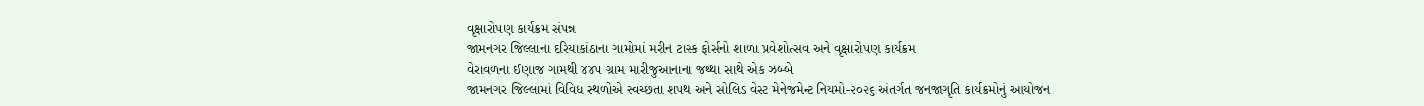વૃક્ષારોપણ કાર્યક્રમ સંપન્ન
જામનગર જિલ્લાના દરિયાકાંઠાના ગામોમાં મરીન ટાસ્ક ફોર્સનો શાળા પ્રવેશોત્સવ અને વૃક્ષારોપણ કાર્યક્રમ
વેરાવળના ઈણાજ ગામથી ૪૪૫ ગ્રામ મારીજુઆનાના જથ્થા સાથે એક ઝબ્બે
જામનગર જિલ્લામાં વિવિધ સ્થળોએ સ્વચ્છતા શપથ અને સોલિડ વેસ્ટ મેનેજમેન્ટ નિયમો-૨૦૨૬ અંતર્ગત જનજાગૃતિ કાર્યક્રમોનું આયોજન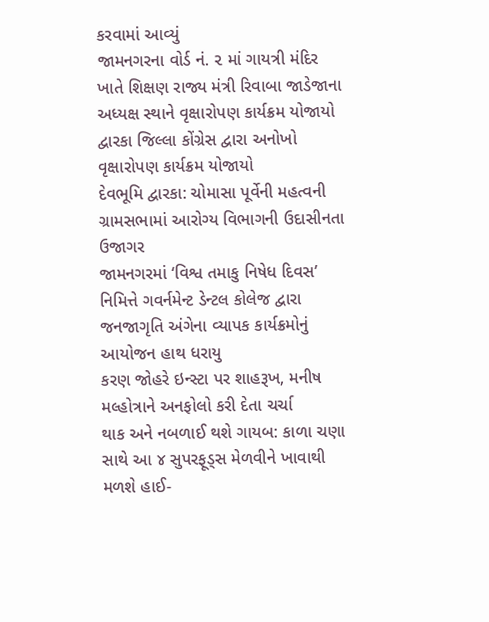કરવામાં આવ્યું
જામનગરના વોર્ડ નં. ૨ માં ગાયત્રી મંદિર ખાતે શિક્ષણ રાજ્ય મંત્રી રિવાબા જાડેજાના અધ્યક્ષ સ્થાને વૃક્ષારોપણ કાર્યક્રમ યોજાયો
દ્વારકા જિલ્લા કોંગ્રેસ દ્વારા અનોખો વૃક્ષારોપણ કાર્યક્રમ યોજાયો
દેવભૂમિ દ્વારકા: ચોમાસા પૂર્વેની મહત્વની ગ્રામસભામાં આરોગ્ય વિભાગની ઉદાસીનતા ઉજાગર
જામનગરમાં ‘વિશ્વ તમાકુ નિષેધ દિવસ’ નિમિત્તે ગવર્નમેન્ટ ડેન્ટલ કોલેજ દ્વારા જનજાગૃતિ અંગેના વ્યાપક કાર્યક્રમોનું આયોજન હાથ ધરાયુ
કરણ જોહરે ઇન્સ્ટા પર શાહરૂખ, મનીષ મલ્હોત્રાને અનફોલો કરી દેતા ચર્ચા
થાક અને નબળાઈ થશે ગાયબ: કાળા ચણા સાથે આ ૪ સુપરફૂડ્સ મેળવીને ખાવાથી મળશે હાઈ-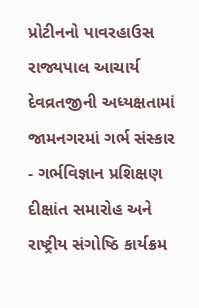પ્રોટીનનો પાવરહાઉસ
રાજ્યપાલ આચાર્ય દેવવ્રતજીની અધ્યક્ષતામાં જામનગરમાં ગર્ભ સંસ્કાર - ગર્ભવિજ્ઞાન પ્રશિક્ષણ દીક્ષાંત સમારોહ અને રાષ્ટ્રીય સંગોષ્ઠિ કાર્યક્રમ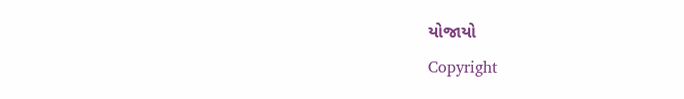યોજાયો
Copyright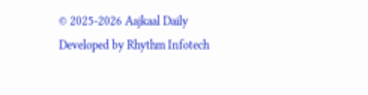© 2025-2026 Aajkaal Daily
Developed by Rhythm Infotech